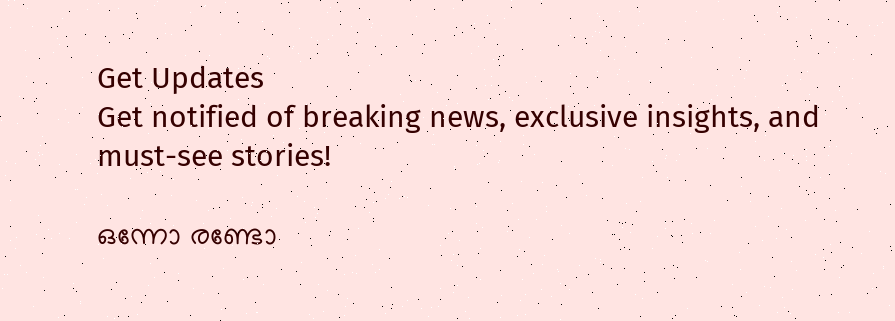Get Updates
Get notified of breaking news, exclusive insights, and must-see stories!

ഒന്നോ രണ്ടോ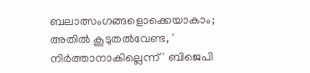ബലാത്സംഗങ്ങളൊക്കെയാകാം; അതിൽ കൂടുതൽവേണ്ട, ' നിർത്താനാകില്ലെന്ന്' ബിജെപി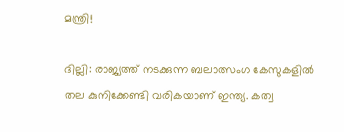മന്ത്രി!

ദില്ലി: രാജ്യത്ത് നടക്കുന്ന ബലാത്സംഗ കേസുകളിൽ തല കുനിക്കേണ്ടി വരികയാണ് ഇന്ത്യ. കത്വ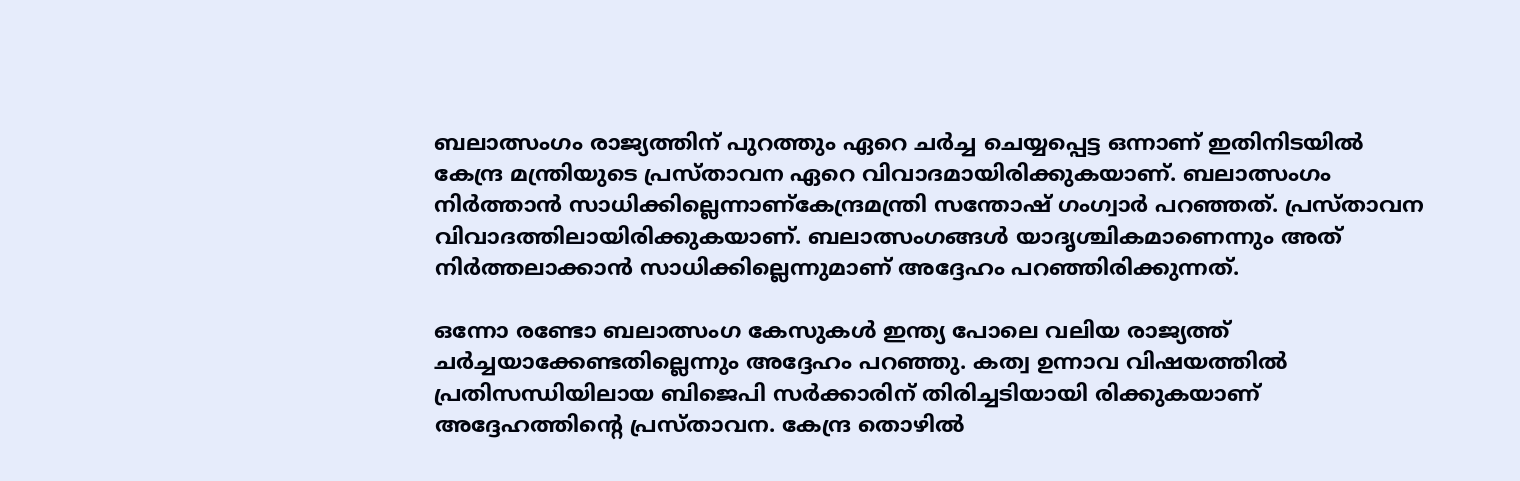ബലാത്സംഗം രാജ്യത്തിന് പുറത്തും ഏറെ ചർച്ച ചെയ്യപ്പെട്ട ഒന്നാണ് ഇതിനിടയിൽ കേന്ദ്ര മന്ത്രിയുടെ പ്രസ്താവന ഏറെ വിവാദമായിരിക്കുകയാണ്. ബലാത്സംഗം നിർത്താൻ സാധിക്കില്ലെന്നാണ്കേന്ദ്രമന്ത്രി സന്തോഷ് ഗംഗ്വാർ പറഞ്ഞത്. പ്രസ്താവന വിവാദത്തിലായിരിക്കുകയാണ്. ബലാത്സംഗങ്ങൾ യാദൃശ്ചികമാണെന്നും അത് നിർത്തലാക്കാൻ സാധിക്കില്ലെന്നുമാണ് അദ്ദേഹം പറഞ്ഞിരിക്കുന്നത്.

ഒന്നോ രണ്ടോ ബലാത്സംഗ കേസുകള്‍ ഇന്ത്യ പോലെ വലിയ രാജ്യത്ത് ചര്‍ച്ചയാക്കേണ്ടതില്ലെന്നും അദ്ദേഹം പറഞ്ഞു. കത്വ ഉന്നാവ വിഷയത്തില്‍ പ്രതിസന്ധിയിലായ ബിജെപി സര്‍ക്കാരിന് തിരിച്ചടിയായി രിക്കുകയാണ് അദ്ദേഹത്തിന്റെ പ്രസ്താവന. കേന്ദ്ര തൊഴില്‍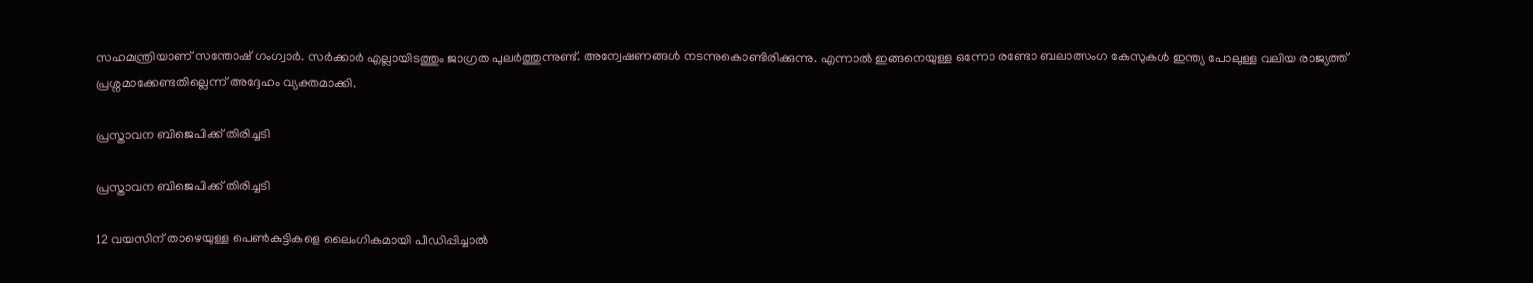സഹമന്ത്രിയാണ് സന്തോഷ് ഗംഗ്വാര്‍. സര്‍ക്കാര്‍ എല്ലായിടത്തും ജാഗ്രത പുലര്‍ത്തുന്നുണ്ട്. അന്വേഷണങ്ങള്‍ നടന്നുകൊണ്ടിരിക്കുന്നു. എന്നാല്‍ ഇങ്ങനെയുള്ള ഒന്നോ രണ്ടോ ബലാത്സംഗ കേസുകള്‍ ഇന്ത്യ പോലുള്ള വലിയ രാജ്യത്ത് പ്രശ്നമാക്കേണ്ടതില്ലെന്ന് അദ്ദേഹം വ്യക്തമാക്കി.

പ്രസ്താവന ബിജെപിക്ക് തിരിച്ചടി

പ്രസ്താവന ബിജെപിക്ക് തിരിച്ചടി

12 വയസിന് താഴെയുള്ള പെണ്‍കുട്ടികളെ ലൈംഗികമായി പീഡിപ്പിച്ചാല്‍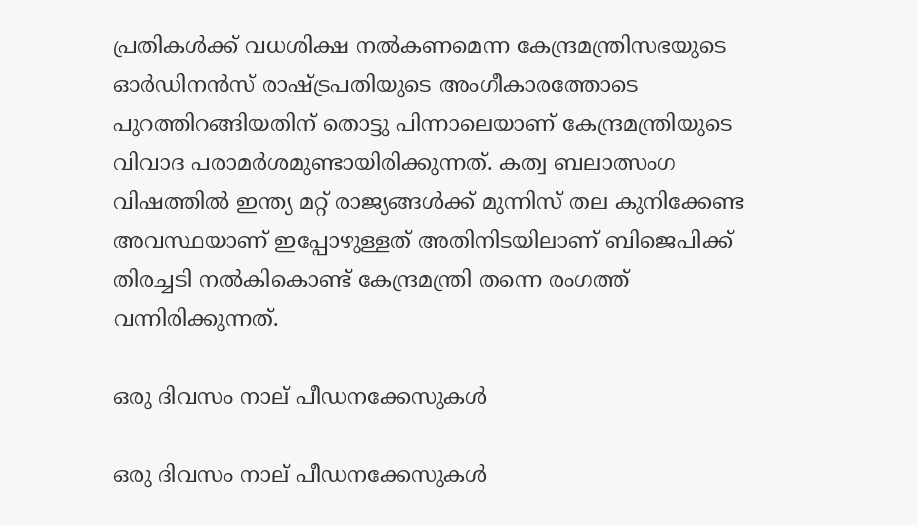പ്രതികള്‍ക്ക് വധശിക്ഷ നല്‍കണമെന്ന കേന്ദ്രമന്ത്രിസഭയുടെ ഓര്‍ഡിനന്‍സ് രാഷ്ട്രപതിയുടെ അംഗീകാരത്തോടെ പുറത്തിറങ്ങിയതിന് തൊട്ടു പിന്നാലെയാണ് കേന്ദ്രമന്ത്രിയുടെ വിവാദ പരാമര്‍ശമുണ്ടായിരിക്കുന്നത്. കത്വ ബലാത്സംഗ വിഷത്തിൽ ഇന്ത്യ മറ്റ് രാജ്യങ്ങൾക്ക് മുന്നിസ്‍ തല കുനിക്കേണ്ട അവസ്ഥയാണ് ഇപ്പോഴുള്ളത് അതിനിടയിലാണ് ബിജെപിക്ക് തിരച്ചടി നൽകികൊണ്ട് കേന്ദ്രമന്ത്രി തന്നെ രംഗത്ത് വന്നിരിക്കുന്നത്.

ഒരു ദിവസം നാല് പീഡനക്കേസുകൾ

ഒരു ദിവസം നാല് പീഡനക്കേസുകൾ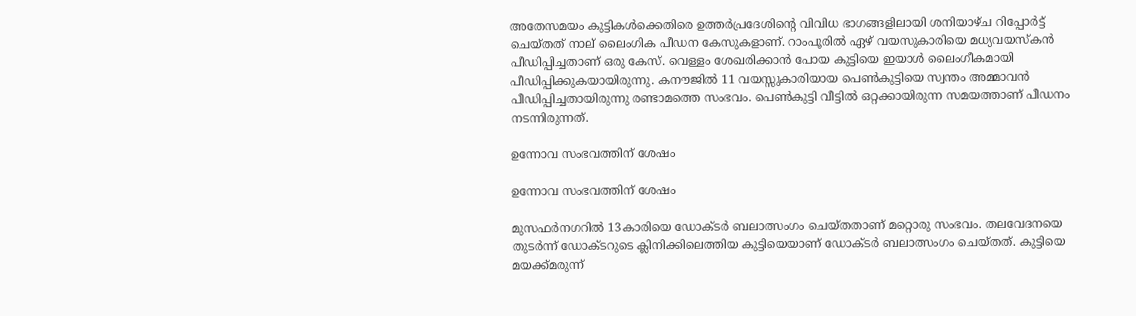അതേസമയം കുട്ടികൾക്കെതിരെ ഉത്തർപ്രദേശിന്റെ വിവിധ ഭാഗങ്ങളിലായി ശനിയാഴ്ച റിപ്പോർട്ട് ചെയ്തത് നാല് ലൈംഗിക പീഡന കേസുകളാണ്. റാംപൂരിൽ ഏഴ് വയസുകാരിയെ മധ്യവയസ്കൻ പീഡിപ്പിച്ചതാണ് ഒരു കേസ്. വെള്ളം ശേഖരിക്കാൻ പോയ കുട്ടിയെ ഇയാൾ ലൈംഗീകമായി പീഡിപ്പിക്കുകയായിരുന്നു. കനൗജിൽ 11 വയസ്സുകാരിയായ പെൺകുട്ടിയെ സ്വന്തം അമ്മാവൻ പീഡിപ്പിച്ചതായിരുന്നു രണ്ടാമത്തെ സംഭവം. പെൺകുട്ടി വീട്ടിൽ ഒറ്റക്കായിരുന്ന സമയത്താണ് പീഡനം നടന്നിരുന്നത്.

ഉന്നോവ സംഭവത്തിന് ശേഷം

ഉന്നോവ സംഭവത്തിന് ശേഷം

മുസഫർനഗറിൽ 13കാരിയെ ഡോക്ടർ ബലാത്സംഗം ചെയ്തതാണ് മറ്റൊരു സംഭവം. തലവേദനയെ തുടർന്ന് ഡോക്ടറുടെ ക്ലിനിക്കിലെത്തിയ കുട്ടിയെയാണ് ഡോക്ടർ ബലാത്സംഗം ചെയ്തത്. കുട്ടിയെ മയക്ക്മരുന്ന്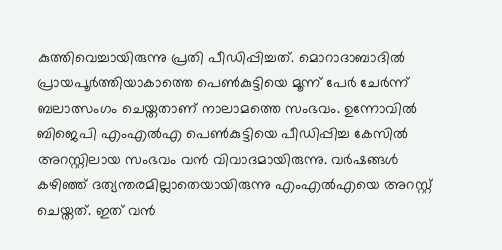കുത്തിവെച്ചായിരുന്നു പ്രതി പീഡിപ്പിച്ചത്. മൊറാദാബാദിൽ പ്രായപൂർത്തിയാകാത്തെ പെൺകുട്ടിയെ മൂന്ന് പേർ ചേർന്ന് ബലാത്സംഗം ചെയ്തതാണ് നാലാമത്തെ സംഭവം. ഉന്നോവിൽ ബിജെപി എംഎൽഎ പെൺകുട്ടിയെ പീഡിപ്പിച്ച കേസിൽ അറസ്റ്റിലായ സംഭവം വൻ വിവാദമായിരുന്നു. വർഷങ്ങൾ കഴിഞ്ഞ് ദത്യന്തരമില്ലാതെയായിരുന്നു എംഎൽഎയെ അറസ്റ്റ് ചെയ്തത്. ഇത് വൻ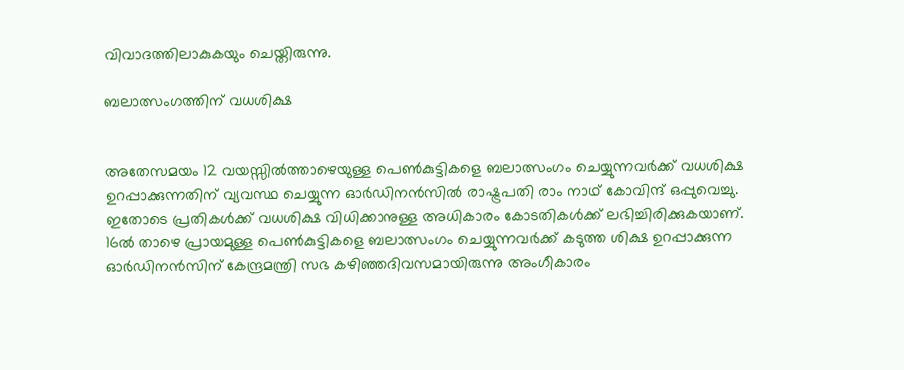വിവാദത്തിലാകുകയും ചെയ്തിരുന്നു.

ബലാത്സംഗത്തിന് വധശിക്ഷ


അതേസമയം 12 വയസ്സില്‍ത്താഴെയുള്ള പെണ്‍കുട്ടികളെ ബലാത്സംഗം ചെയ്യുന്നവര്‍ക്ക് വധശിക്ഷ ഉറപ്പാക്കുന്നതിന് വ്യവസ്ഥ ചെയ്യുന്ന ഓര്‍ഡിനന്‍സില്‍ രാഷ്ട്രപതി രാം നാഥ് കോവിന്ദ് ഒപ്പുവെച്ചു. ഇതോടെ പ്രതികള്‍ക്ക് വധശിക്ഷ വിധിക്കാനുള്ള അധികാരം കോടതികള്‍ക്ക് ലഭിച്ചിരിക്കുകയാണ്. 16ല്‍ താഴെ പ്രായമുള്ള പെണ്‍കുട്ടികളെ ബലാത്സംഗം ചെയ്യുന്നവര്‍ക്ക് കടുത്ത ശിക്ഷ ഉറപ്പാക്കുന്ന ഓര്‍ഡിനന്‍സിന് കേന്ദ്രമന്ത്രി സഭ കഴിഞ്ഞദിവസമായിരുന്നു അംഗീകാരം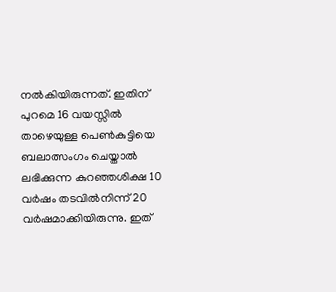നൽകിയിരുന്നത്. ഇതിന് പുറമെ 16 വയസ്സില്‍ താഴെയുള്ള പെണ്‍കുട്ടിയെ ബലാത്സംഗം ചെയ്താല്‍ ലഭിക്കുന്ന കുറഞ്ഞശിക്ഷ 10 വര്‍ഷം തടവില്‍നിന്ന് 20 വര്‍ഷമാക്കിയിരുന്നു. ഇത്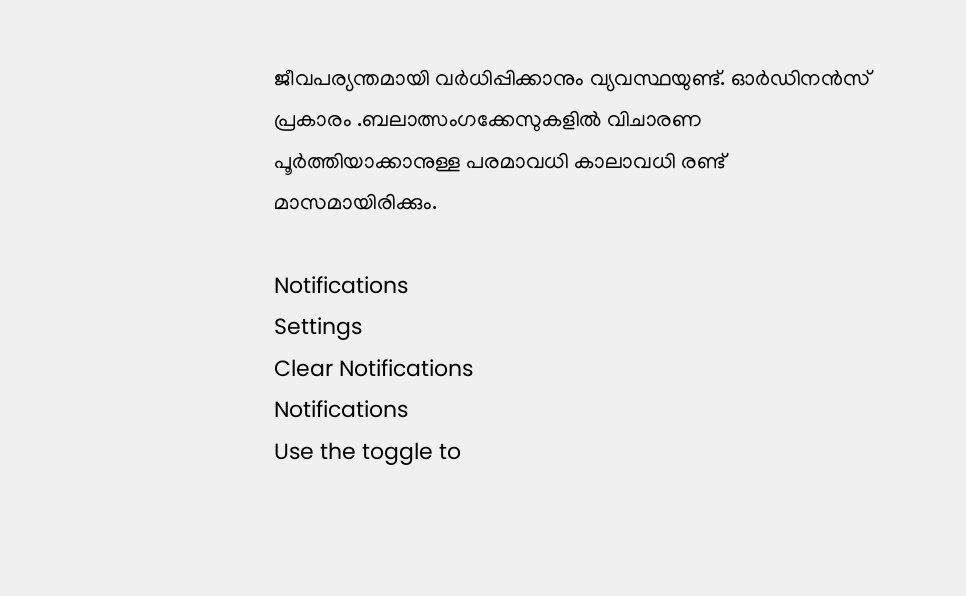ജീവപര്യന്തമായി വർധിപ്പിക്കാനും വ്യവസ്ഥയുണ്ട്. ഓർഡിനൻസ് പ്രകാരം .ബലാത്സംഗക്കേസുകളില്‍ വിചാരണ പൂര്‍ത്തിയാക്കാനുള്ള പരമാവധി കാലാവധി രണ്ട് മാസമായിരിക്കും.

Notifications
Settings
Clear Notifications
Notifications
Use the toggle to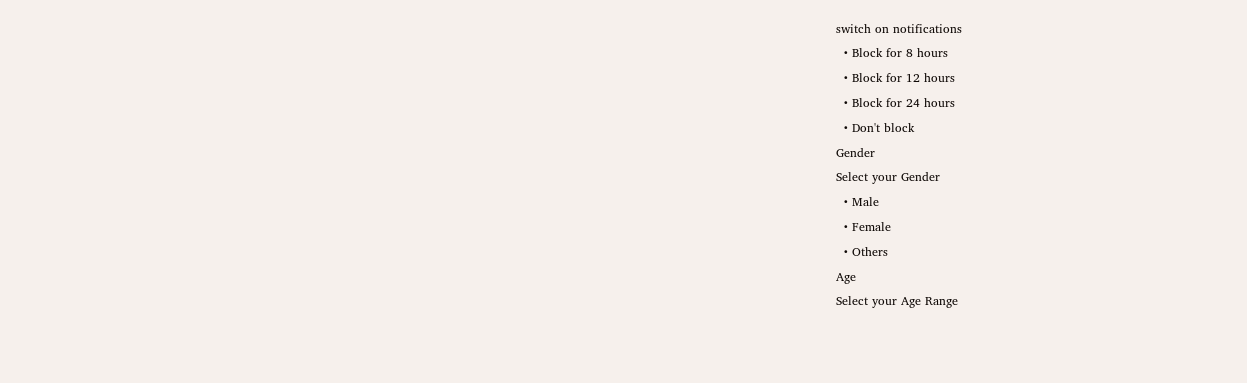switch on notifications
  • Block for 8 hours
  • Block for 12 hours
  • Block for 24 hours
  • Don't block
Gender
Select your Gender
  • Male
  • Female
  • Others
Age
Select your Age Range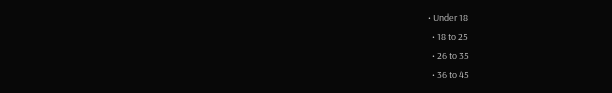• Under 18
  • 18 to 25
  • 26 to 35
  • 36 to 45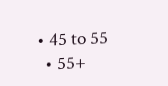• 45 to 55
  • 55+